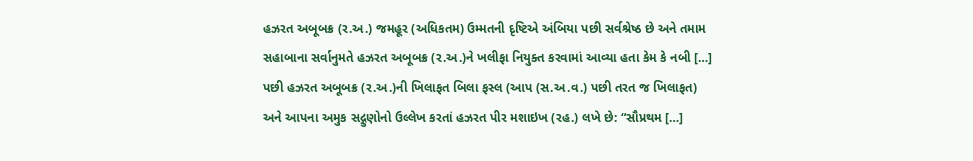હઝરત અબૂબક્ર (ર.અ.) જમહૂર (અધિકતમ) ઉમ્મતની દૃષ્ટિએ અંબિયા પછી સર્વશ્રેષ્ઠ છે અને તમામ સહાબાના સર્વાનુમતે હઝરત અબૂબક્ર (ર.અ.)ને ખલીફા નિયુક્ત કરવામાં આવ્યા હતા કેમ કે નબી […]
પછી હઝરત અબૂબક્ર (ર.અ.)ની ખિલાફત બિલા ફસ્લ (આપ (સ.અ.વ.) પછી તરત જ ખિલાફત) અને આપના અમુક સદ્ગુણોનો ઉલ્લેખ કરતાં હઝરત પીર મશાઇખ (રહ.) લખે છે: “સૌપ્રથમ […]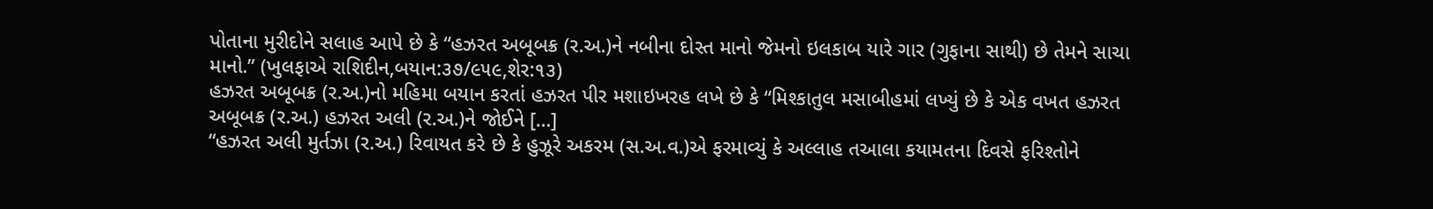પોતાના મુરીદોને સલાહ આપે છે કે “હઝરત અબૂબક્ર (ર.અ.)ને નબીના દોસ્ત માનો જેમનો ઇલકાબ યારે ગાર (ગુફાના સાથી) છે તેમને સાચા માનો.” (ખુલફાએ રાશિદીન,બયાન:૩૭/૯૫૯,શેર:૧૩)
હઝરત અબૂબક્ર (ર.અ.)નો મહિમા બયાન કરતાં હઝરત પીર મશાઇખરહ લખે છે કે “મિશ્કાતુલ મસાબીહમાં લખ્યું છે કે એક વખત હઝરત અબૂબક્ર (ર.અ.) હઝરત અલી (ર.અ.)ને જોઈને […]
“હઝરત અલી મુર્તઝા (ર.અ.) રિવાયત કરે છે કે હુઝૂરે અકરમ (સ.અ.વ.)એ ફરમાવ્યું કે અલ્લાહ તઆલા કયામતના દિવસે ફરિશ્તોને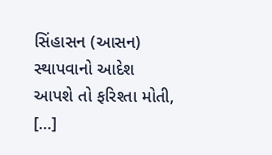સિંહાસન (આસન) સ્થાપવાનો આદેશ આપશે તો ફરિશ્તા મોતી, […]